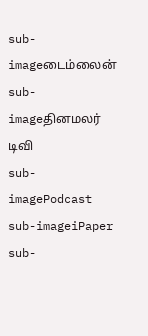sub-imageடைம்லைன்
sub-imageதினமலர் டிவி
sub-imagePodcast
sub-imageiPaper
sub-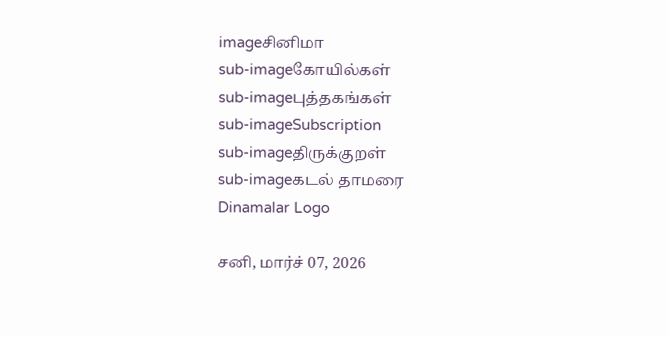imageசினிமா
sub-imageகோயில்கள்
sub-imageபுத்தகங்கள்
sub-imageSubscription
sub-imageதிருக்குறள்
sub-imageகடல் தாமரை
Dinamalar Logo

சனி, மார்ச் 07, 2026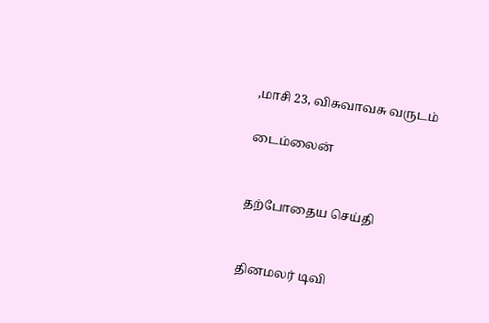,மாசி 23, விசுவாவசு வருடம்

டைம்லைன்


தற்போதைய செய்தி


தினமலர் டிவி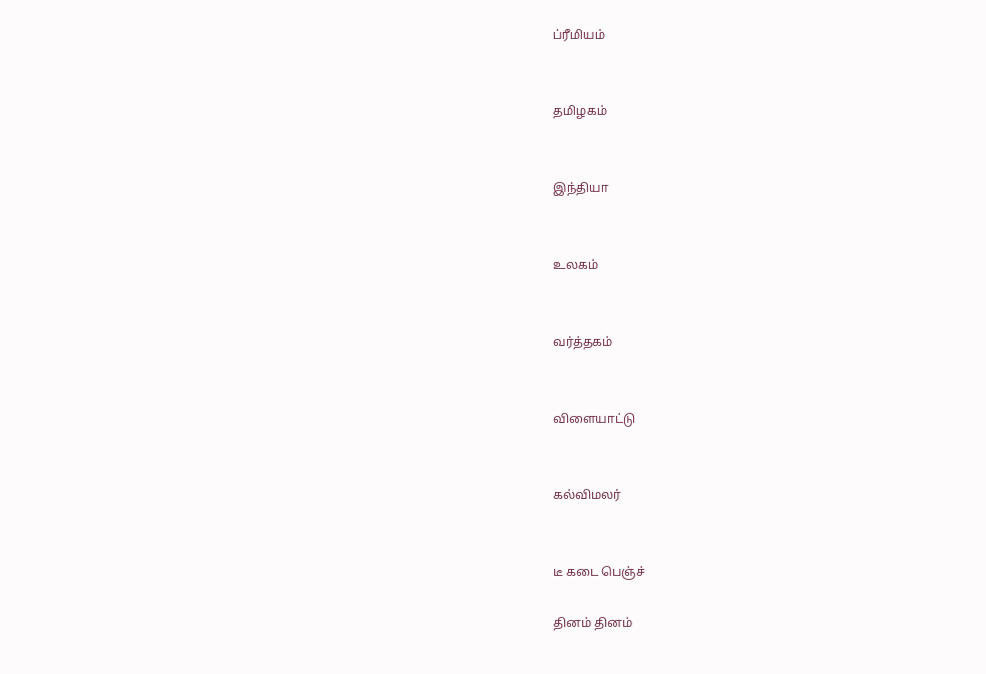ப்ரீமியம்


தமிழகம்


இந்தியா


உலகம்


வர்த்தகம்


விளையாட்டு


கல்விமலர்


டீ கடை பெஞ்ச்

தினம் தினம்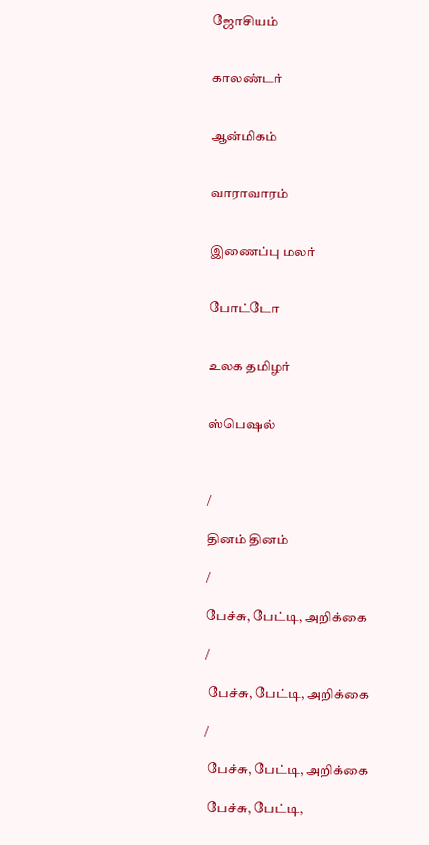ஜோசியம்


காலண்டர்


ஆன்மிகம்


வாராவாரம்


இணைப்பு மலர்


போட்டோ


உலக தமிழர்


ஸ்பெஷல்



/

தினம் தினம்

/

பேச்சு, பேட்டி, அறிக்கை

/

 பேச்சு, பேட்டி, அறிக்கை

/

 பேச்சு, பேட்டி, அறிக்கை

 பேச்சு, பேட்டி,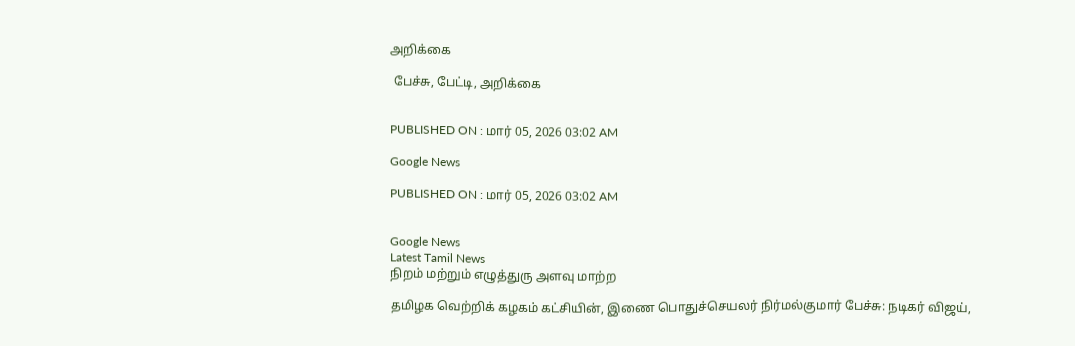அறிக்கை

 பேச்சு, பேட்டி, அறிக்கை


PUBLISHED ON : மார் 05, 2026 03:02 AM

Google News

PUBLISHED ON : மார் 05, 2026 03:02 AM


Google News
Latest Tamil News
நிறம் மற்றும் எழுத்துரு அளவு மாற்ற

தமிழக வெற்றிக் கழகம் கட்சியின், இணை பொதுச்செயலர் நிர்மல்குமார் பேச்சு: நடிகர் விஜய்,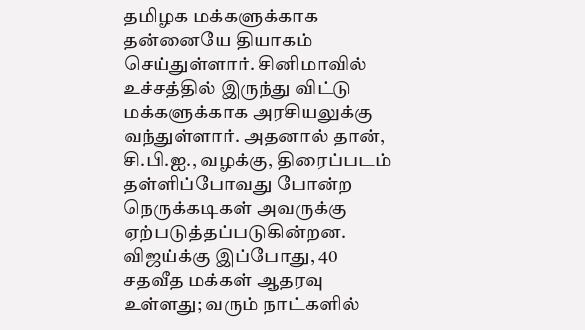தமிழக மக்களுக்காக தன்னையே தியாகம் செய்துள்ளார். சினிமாவில் உச்சத்தில் இருந்து விட்டு மக்களுக்காக அரசியலுக்கு வந்துள்ளார். அதனால் தான், சி.பி.ஐ., வழக்கு, திரைப்படம் தள்ளிப்போவது போன்ற நெருக்கடிகள் அவருக்கு ஏற்படுத்தப்படுகின்றன. விஜய்க்கு இப்போது, 40 சதவீத மக்கள் ஆதரவு உள்ளது; வரும் நாட்களில்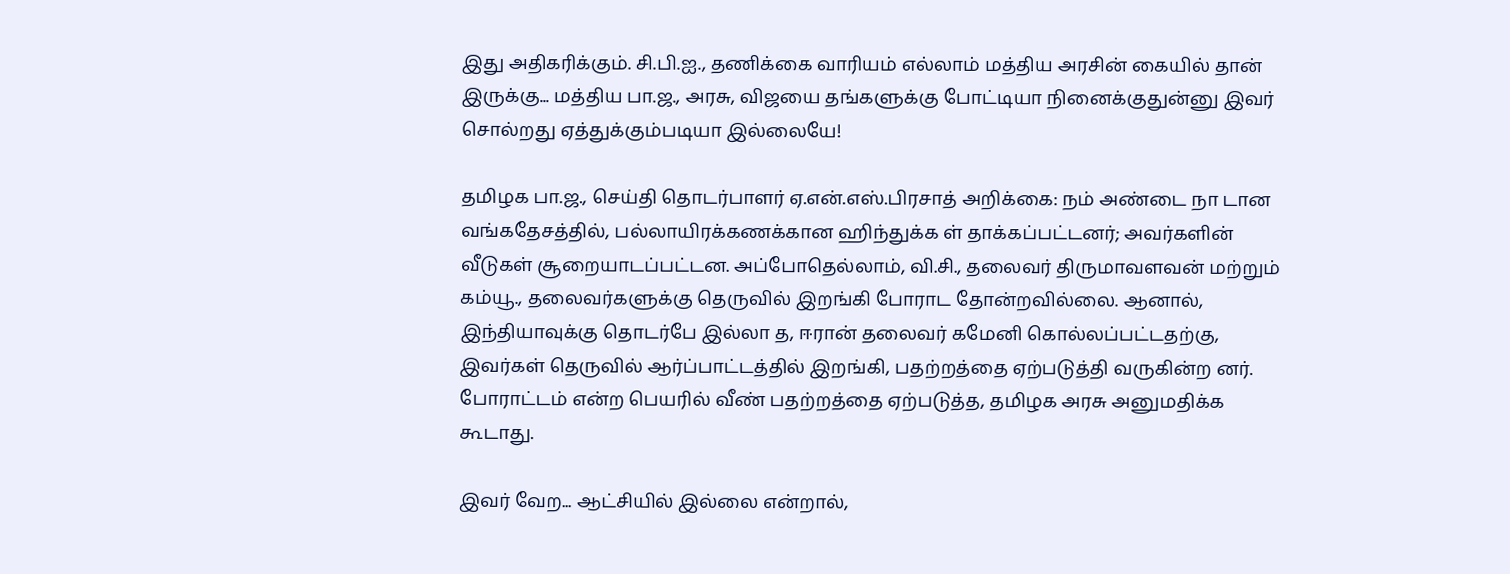இது அதிகரிக்கும். சி.பி.ஐ., தணிக்கை வாரியம் எல்லாம் மத்திய அரசின் கையில் தான் இருக்கு... மத்திய பா.ஜ., அரசு, விஜயை தங்களுக்கு போட்டியா நினைக்குதுன்னு இவர் சொல்றது ஏத்துக்கும்படியா இல்லையே!

தமிழக பா.ஜ., செய்தி தொடர்பாளர் ஏ.என்.எஸ்.பிரசாத் அறிக்கை: நம் அண்டை நா டான வங்கதேசத்தில், பல்லாயிரக்கணக்கான ஹிந்துக்க ள் தாக்கப்பட்டனர்; அவர்களின் வீடுகள் சூறையாடப்பட்டன. அப்போதெல்லாம், வி.சி., தலைவர் திருமாவளவன் மற்றும் கம்யூ., தலைவர்களுக்கு தெருவில் இறங்கி போராட தோன்றவில்லை. ஆனால், இந்தியாவுக்கு தொடர்பே இல்லா த, ஈரான் தலைவர் கமேனி கொல்லப்பட்டதற்கு, இவர்கள் தெருவில் ஆர்ப்பாட்டத்தில் இறங்கி, பதற்றத்தை ஏற்படுத்தி வருகின்ற னர். போராட்டம் என்ற பெயரில் வீண் பதற்றத்தை ஏற்படுத்த, தமிழக அரசு அனுமதிக்க கூடாது.

இவர் வேற... ஆட்சியில் இல்லை என்றால்,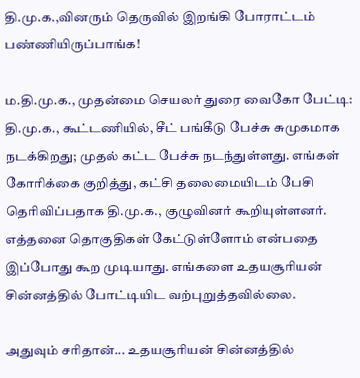தி.மு.க.,வினரும் தெருவில் இறங்கி போராட்டம் பண்ணியிருப்பாங்க!

ம.தி.மு.க., முதன்மை செயலர் துரை வைகோ பேட்டி: தி.மு.க., கூட்டணியில், சீட் பங்கீடு பேச்சு சுமுகமாக நடக்கிறது; முதல் கட்ட பேச்சு நடந்துள்ளது. எங்கள் கோரிக்கை குறித்து, கட்சி தலைமையிடம் பேசி தெரிவிப்பதாக தி.மு.க., குழுவினர் கூறியுள்ளனர். எத்தனை தொகுதிகள் கேட்டுள்ளோம் என்பதை இப்போது கூற முடியாது. எங்களை உதயசூரியன் சின்னத்தில் போட்டியிட வற்புறுத்தவில்லை.

அதுவும் சரிதான்... உதயசூரியன் சின்னத்தில்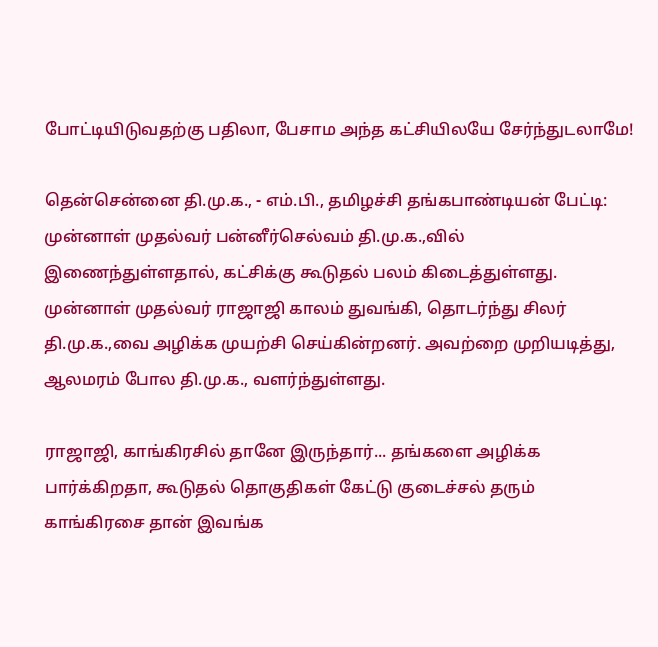போட்டியிடுவதற்கு பதிலா, பேசாம அந்த கட்சியிலயே சேர்ந்துடலாமே!

தென்சென்னை தி.மு.க., - எம்.பி., தமிழச்சி தங்கபாண்டியன் பேட்டி: முன்னாள் முதல்வர் பன்னீர்செல்வம் தி.மு.க.,வில் இணைந்துள்ளதால், கட்சிக்கு கூடுதல் பலம் கிடைத்துள்ளது. முன்னாள் முதல்வர் ராஜாஜி காலம் துவங்கி, தொடர்ந்து சிலர் தி.மு.க.,வை அழிக்க முயற்சி செய்கின்றனர். அவற்றை முறியடித்து, ஆலமரம் போல தி.மு.க., வளர்ந்துள்ளது.

ராஜாஜி, காங்கிரசில் தானே இருந்தார்... தங்களை அழிக்க பார்க்கிறதா, கூடுதல் தொகுதிகள் கேட்டு குடைச்சல் தரும் காங்கிரசை தான் இவங்க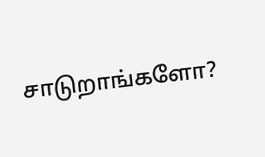சாடுறாங்களோ?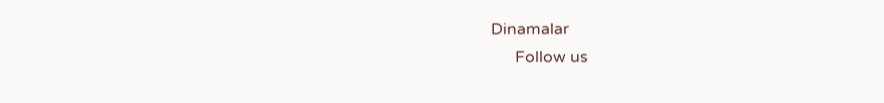Dinamalar
      Follow us